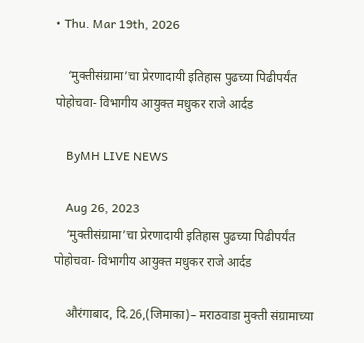• Thu. Mar 19th, 2026

    ‘मुक्तीसंग्रामा’चा प्रेरणादायी इतिहास पुढच्या पिढीपर्यंत पोहोचवा- विभागीय आयुक्त मधुकर राजे आर्दड

    ByMH LIVE NEWS

    Aug 26, 2023
    ‘मुक्तीसंग्रामा’चा प्रेरणादायी इतिहास पुढच्या पिढीपर्यंत पोहोचवा- विभागीय आयुक्त मधुकर राजे आर्दड

    औरंगाबाद, दि.26,(जिमाका)– मराठवाडा मुक्ती संग्रामाच्या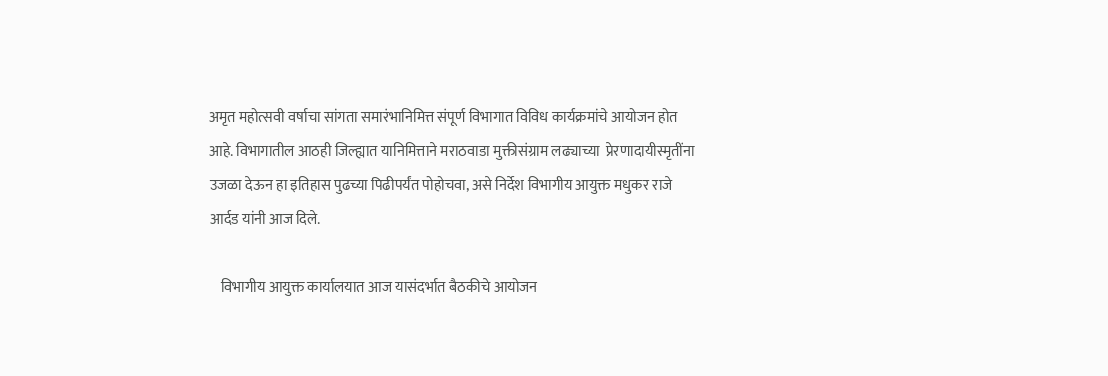अमृत महोत्सवी वर्षाचा सांगता समारंभानिमित्त संपूर्ण विभागात विविध कार्यक्रमांचे आयोजन होत आहे. विभागातील आठही जिल्ह्यात यानिमित्ताने मराठवाडा मुक्तीसंग्राम लढ्याच्या  प्रेरणादायीस्मृतींना उजळा देऊन हा इतिहास पुढच्या पिढीपर्यंत पोहोचवा, असे निर्देश विभागीय आयुक्त मधुकर राजे आर्दड यांनी आज दिले.

    विभागीय आयुक्त कार्यालयात आज यासंदर्भात बैठकीचे आयोजन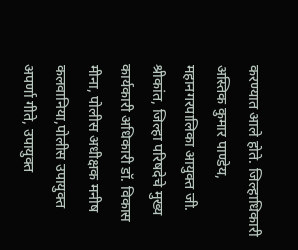करण्यात आले होते. जिल्हाधिकारी अस्तिक कुमार पाण्डेय, महानगरपालिका आयुक्त जी. श्रीकांत, जिल्हा परिषदेचे मुख्य कार्यकारी अधिकारी डॉ. विकास मीना, पोलीस अधीक्षक मनीष कलवानिया,पोलीस उपायुक्त अपर्णा गीते, उपायुक्त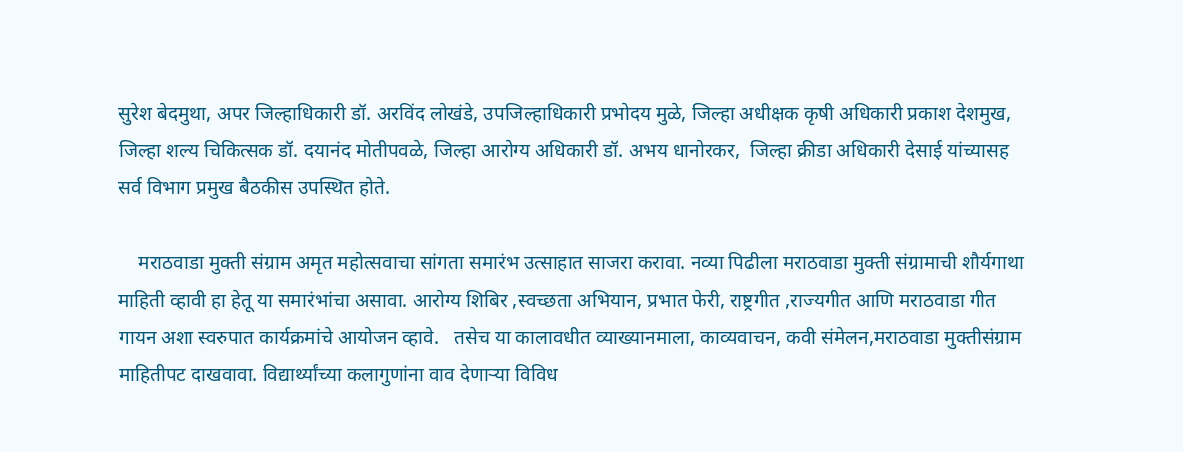सुरेश बेदमुथा, अपर जिल्हाधिकारी डॉ. अरविंद लोखंडे, उपजिल्हाधिकारी प्रभोदय मुळे, जिल्हा अधीक्षक कृषी अधिकारी प्रकाश देशमुख, जिल्हा शल्य चिकित्सक डॉ. दयानंद मोतीपवळे, जिल्हा आरोग्य अधिकारी डॉ. अभय धानोरकर,  जिल्हा क्रीडा अधिकारी देसाई यांच्यासह सर्व विभाग प्रमुख बैठकीस उपस्थित होते.

    मराठवाडा मुक्ती संग्राम अमृत महोत्सवाचा सांगता समारंभ उत्साहात साजरा करावा. नव्या पिढीला मराठवाडा मुक्ती संग्रामाची शौर्यगाथा माहिती व्हावी हा हेतू या समारंभांचा असावा. आरोग्य शिबिर ,स्वच्छता अभियान, प्रभात फेरी, राष्ट्रगीत ,राज्यगीत आणि मराठवाडा गीत गायन अशा स्वरुपात कार्यक्रमांचे आयोजन व्हावे.   तसेच या कालावधीत व्याख्यानमाला, काव्यवाचन, कवी संमेलन,मराठवाडा मुक्तीसंग्राम माहितीपट दाखवावा. विद्यार्थ्यांच्या कलागुणांना वाव देणाऱ्या विविध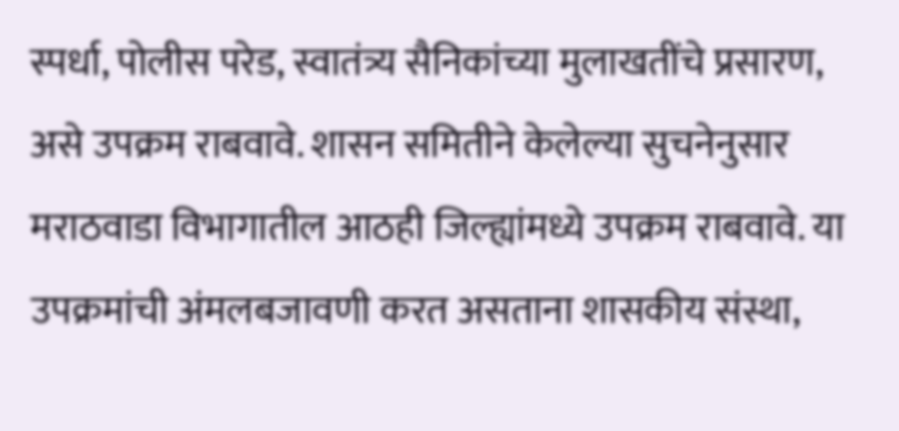स्पर्धा, पोलीस परेड, स्वातंत्र्य सैनिकांच्या मुलाखतींचे प्रसारण, असे उपक्रम राबवावे. शासन समितीने केलेल्या सुचनेनुसार मराठवाडा विभागातील आठही जिल्ह्यांमध्ये उपक्रम राबवावे. या उपक्रमांची अंमलबजावणी करत असताना शासकीय संस्था,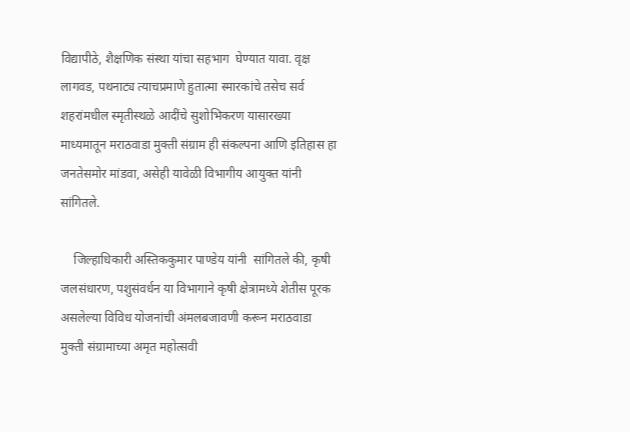विद्यापीठे, शैक्षणिक संस्था यांचा सहभाग  घेण्यात यावा. वृक्ष लागवड, पथनाट्य त्याचप्रमाणे हुतात्मा स्मारकांचे तसेच सर्व शहरांमधील स्मृतीस्थळे आदींचे सुशोभिकरण यासारख्या माध्यमातून मराठवाडा मुक्ती संग्राम ही संकल्पना आणि इतिहास हा जनतेसमोर मांडवा, असेही यावेळी विभागीय आयुक्त यांनी सांगितले.

    जिल्हाधिकारी अस्तिककुमार पाण्डेय यांनी  सांगितले की, कृषी जलसंधारण, पशुसंवर्धन या विभागाने कृषी क्षेत्रामध्ये शेतीस पूरक असलेल्या विविध योजनांची अंमलबजावणी करून मराठवाडा मुक्ती संग्रामाच्या अमृत महोत्सवी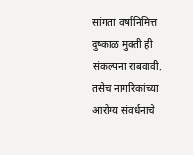सांगता वर्षानिमित्त दुष्काळ मुक्ती ही संकल्पना राबवावी. तसेच नागरिकांच्या आरोग्य संवर्धनाचे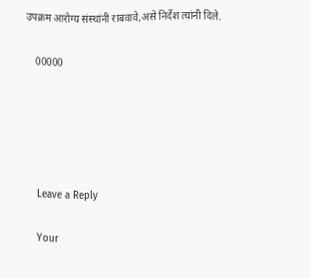उपक्रम आरोग्य संस्थांनी राबवावे,असे निर्देश त्यांनी दिले.

    00000





    Leave a Reply

    Your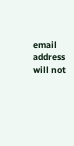email address will not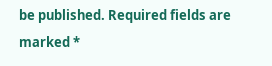be published. Required fields are marked *